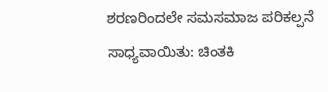ಶರಣರಿಂದಲೇ ಸಮಸಮಾಜ‌ ಪರಿಕಲ್ಪನೆ ಸಾಧ್ಯವಾಯಿತು: ಚಿಂತಕಿ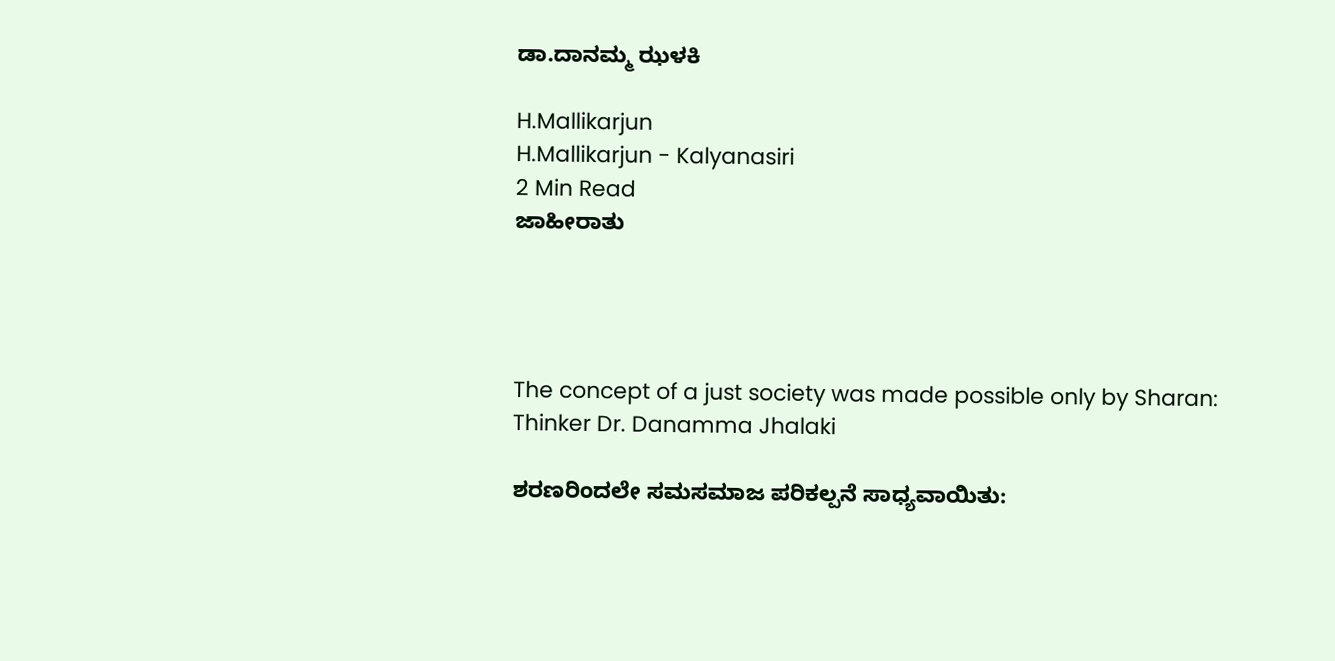ಡಾ.ದಾನಮ್ಮ ಝಳಕಿ

H.Mallikarjun
H.Mallikarjun - Kalyanasiri
2 Min Read
ಜಾಹೀರಾತು




The concept of a just society was made possible only by Sharan: Thinker Dr. Danamma Jhalaki

ಶರಣರಿಂದಲೇ ಸಮಸಮಾಜ‌ ಪರಿಕಲ್ಪನೆ ಸಾಧ್ಯವಾಯಿತು: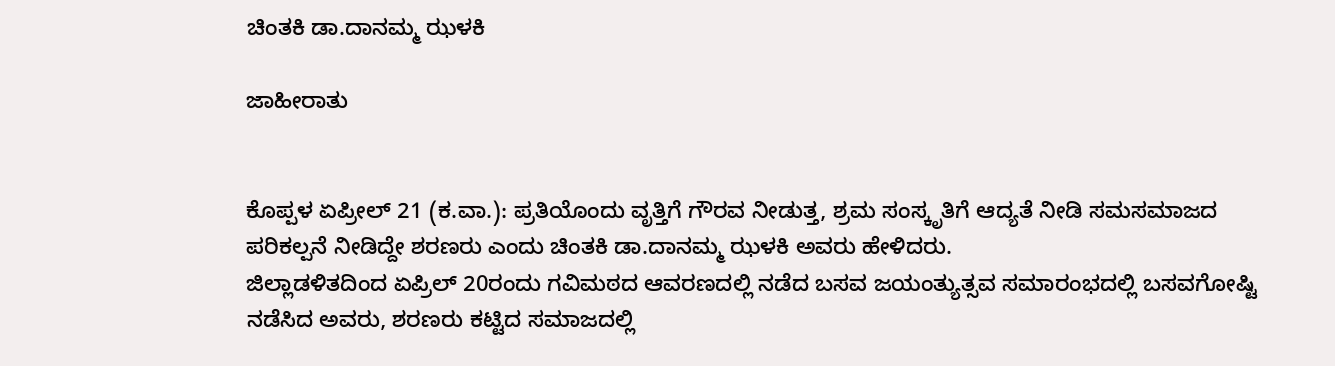ಚಿಂತಕಿ ಡಾ.ದಾನಮ್ಮ ಝಳಕಿ

ಜಾಹೀರಾತು


ಕೊಪ್ಪಳ ಏಪ್ರೀಲ್ 21 (ಕ.ವಾ.): ಪ್ರತಿಯೊಂದು ವೃತ್ತಿಗೆ ಗೌರವ ನೀಡುತ್ತ, ಶ್ರಮ ಸಂಸ್ಕೃತಿಗೆ ಆದ್ಯತೆ ನೀಡಿ ಸಮಸಮಾಜದ ಪರಿಕಲ್ಪನೆ ನೀಡಿದ್ದೇ ಶರಣರು ಎಂದು ಚಿಂತಕಿ ಡಾ.ದಾನಮ್ಮ ಝಳಕಿ ಅವರು ಹೇಳಿದರು.
ಜಿಲ್ಲಾಡಳಿತದಿಂದ ಏಪ್ರಿಲ್ 20ರಂದು ಗವಿಮಠದ ಆವರಣದಲ್ಲಿ ನಡೆದ ಬಸವ ಜಯಂತ್ಯುತ್ಸವ ಸಮಾರಂಭದಲ್ಲಿ ಬಸವಗೋಷ್ಟಿ ನಡೆಸಿದ ಅವರು, ಶರಣರು ಕಟ್ಟಿದ ಸಮಾಜದಲ್ಲಿ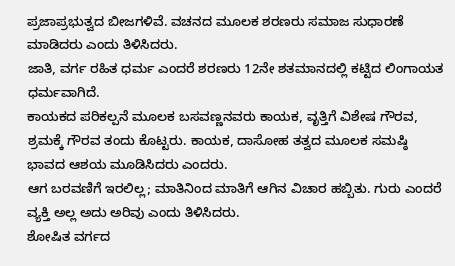ಪ್ರಜಾಪ್ರಭುತ್ವದ ಬೀಜಗಳಿವೆ. ವಚನದ ಮೂಲಕ ಶರಣರು ಸಮಾಜ ಸುಧಾರಣೆ ಮಾಡಿದರು ಎಂದು ತಿಳಿಸಿದರು.
ಜಾತಿ, ವರ್ಗ ರಹಿತ ಧರ್ಮ ಎಂದರೆ ಶರಣರು 12ನೇ ಶತಮಾನದಲ್ಲಿ ಕಟ್ಟಿದ ಲಿಂಗಾಯತ ಧರ್ಮವಾಗಿದೆ.
ಕಾಯಕದ ಪರಿಕಲ್ಪನೆ ಮೂಲಕ ಬಸವಣ್ಣನವರು ಕಾಯಕ, ವೃತ್ತಿಗೆ ವಿಶೇಷ ಗೌರವ, ಶ್ರಮಕ್ಕೆ ಗೌರವ ತಂದು ಕೊಟ್ಟರು. ಕಾಯಕ, ದಾಸೋಹ ತತ್ವದ ಮೂಲಕ ಸಮಷ್ಠಿ ಭಾವದ ಆಶಯ ಮೂಡಿಸಿದರು ಎಂದರು.
ಆಗ ಬರವಣಿಗೆ ಇರಲಿಲ್ಲ; ಮಾತಿನಿಂದ ಮಾತಿಗೆ ಆಗಿನ ವಿಚಾರ ಹಬ್ಬಿತು. ಗುರು ಎಂದರೆ ವ್ಯಕ್ತಿ ಅಲ್ಲ ಅದು ಅರಿವು ಎಂದು ತಿಳಿಸಿದರು.
ಶೋಷಿತ ವರ್ಗದ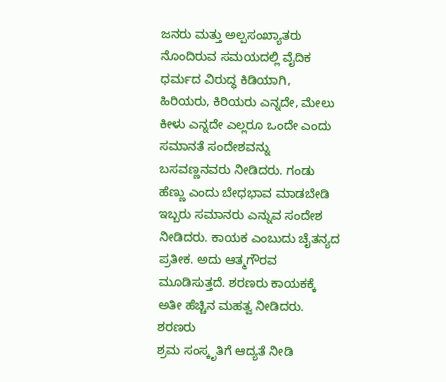ಜನರು ಮತ್ತು ಅಲ್ಪಸಂಖ್ಯಾತರು ನೊಂದಿರುವ ಸಮಯದಲ್ಲಿ ವೈದಿಕ ಧರ್ಮದ ವಿರುದ್ಧ ಕಿಡಿಯಾಗಿ, ಹಿರಿಯರು, ಕಿರಿಯರು ಎನ್ನದೇ, ಮೇಲು ಕೀಳು ಎನ್ನದೇ ಎಲ್ಲರೂ ಒಂದೇ ಎಂದು ಸಮಾನತೆ ಸಂದೇಶವನ್ನು ಬಸವಣ್ಣನವರು ನೀಡಿದರು. ಗಂಡು ಹೆಣ್ಣು ಎಂದು ಬೇಧಭಾವ ಮಾಡಬೇಡಿ ಇಬ್ಬರು ಸಮಾನರು ಎನ್ನುವ ಸಂದೇಶ ನೀಡಿದರು. ಕಾಯಕ ಎಂಬುದು ಚೈತನ್ಯದ ಪ್ರತೀಕ. ಅದು ಆತ್ಮಗೌರವ ಮೂಡಿಸುತ್ತದೆ. ಶರಣರು ಕಾಯಕಕ್ಕೆ ಅತೀ ಹೆಚ್ಚಿನ ಮಹತ್ವ ನೀಡಿದರು. ಶರಣರು
ಶ್ರಮ ಸಂಸ್ಕೃತಿಗೆ ಆದ್ಯತೆ ನೀಡಿ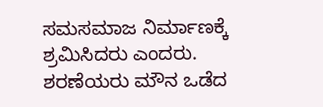ಸಮಸಮಾಜ ನಿರ್ಮಾಣಕ್ಕೆ ಶ್ರಮಿಸಿದರು ಎಂದರು.
ಶರಣೆಯರು ಮೌನ ಒಡೆದ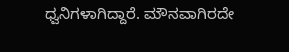ಧ್ವನಿಗಳಾಗಿದ್ದಾರೆ. ಮೌನವಾಗಿರದೇ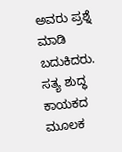ಅವರು ಪ್ರಶ್ನೆ ಮಾಡಿ ಬದುಕಿದರು. ಸತ್ಯ ಶುದ್ಧ ಕಾಯಕದ ಮೂಲಕ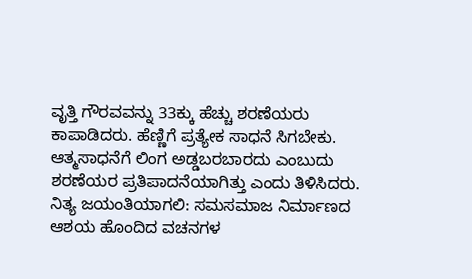ವೃತ್ತಿ ಗೌರವವನ್ನು 33ಕ್ಕು‌ ಹೆಚ್ಚು ಶರಣೆಯರು ಕಾಪಾಡಿದರು. ಹೆಣ್ಣಿಗೆ ಪ್ರತ್ಯೇಕ ಸಾಧನೆ ಸಿಗಬೇಕು.
ಆತ್ಮಸಾಧನೆಗೆ ಲಿಂಗ ಅಡ್ಡಬರಬಾರದು ಎಂಬುದು ಶರಣೆಯರ ಪ್ರತಿಪಾದನೆಯಾಗಿತ್ತು ಎಂದು ತಿಳಿಸಿದರು.
ನಿತ್ಯ ಜಯಂತಿಯಾಗಲಿ: ಸಮಸಮಾಜ ನಿರ್ಮಾಣದ ಆಶಯ ಹೊಂದಿದ ವಚನಗಳ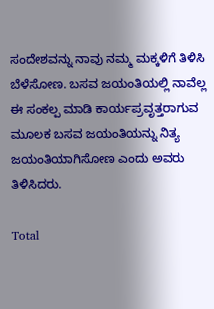ಸಂದೇಶವನ್ನು ನಾವು ನಮ್ಮ‌ ಮಕ್ಕಳಿಗೆ ತಿಳಿಸಿ ಬೆಳೆಸೋಣ. ಬಸವ ಜಯಂತಿಯಲ್ಲಿ ನಾವೆಲ್ಲ ಈ ಸಂಕಲ್ಪ ಮಾಡಿ ಕಾರ್ಯಪ್ರವೃತ್ತರಾಗುವ‌ ಮೂಲಕ ಬಸವ ಜಯಂತಿಯನ್ನು ನಿತ್ಯ ಜಯಂತಿಯಾಗಿಸೋಣ ಎಂದು ಅವರು ತಿಳಿಸಿದರು.

Total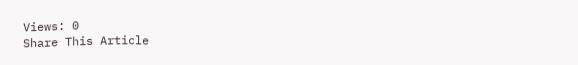Views: 0
Share This Article